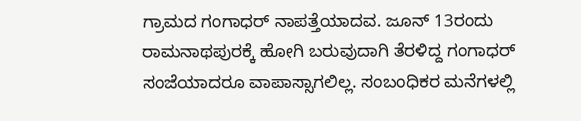ಗ್ರಾಮದ ಗಂಗಾಧರ್ ನಾಪತ್ತೆಯಾದವ. ಜೂನ್ 13ರಂದು ರಾಮನಾಥಪುರಕ್ಕೆ ಹೋಗಿ ಬರುವುದಾಗಿ ತೆರಳಿದ್ದ ಗಂಗಾಧರ್ ಸಂಜೆಯಾದರೂ ವಾಪಾಸ್ಸಾಗಲಿಲ್ಲ. ಸಂಬಂಧಿಕರ ಮನೆಗಳಲ್ಲಿ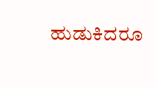ಹುಡುಕಿದರೂ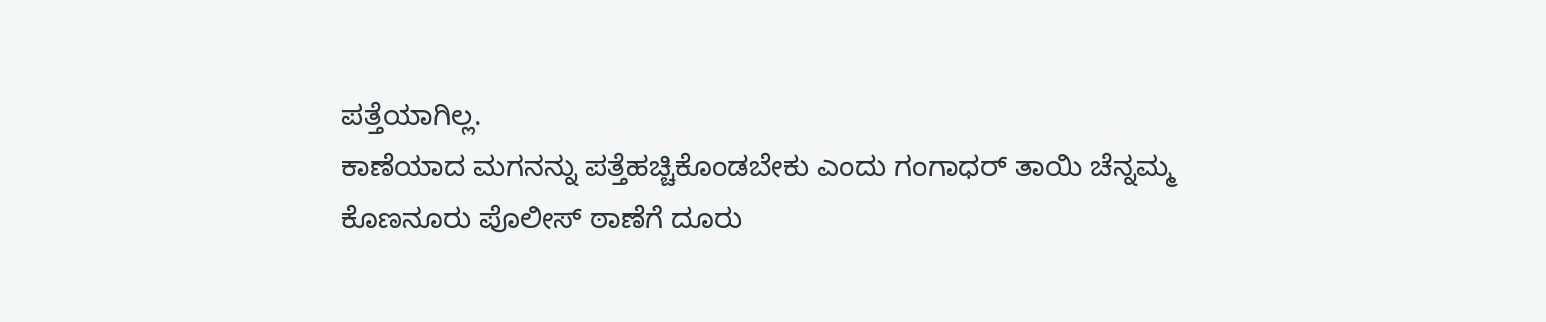ಪತ್ತೆಯಾಗಿಲ್ಲ.
ಕಾಣೆಯಾದ ಮಗನನ್ನು ಪತ್ತೆಹಚ್ಚಿಕೊಂಡಬೇಕು ಎಂದು ಗಂಗಾಧರ್ ತಾಯಿ ಚೆನ್ನಮ್ಮ ಕೊಣನೂರು ಪೊಲೀಸ್ ಠಾಣೆಗೆ ದೂರು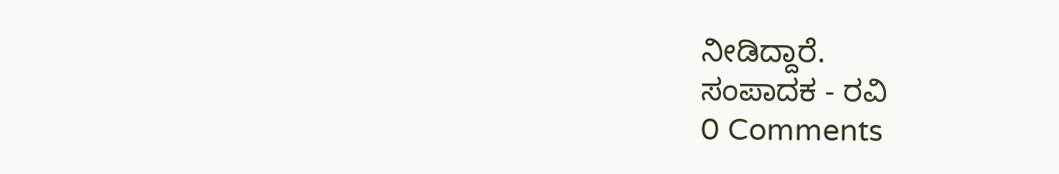ನೀಡಿದ್ದಾರೆ.
ಸಂಪಾದಕ - ರವಿ
0 Comments